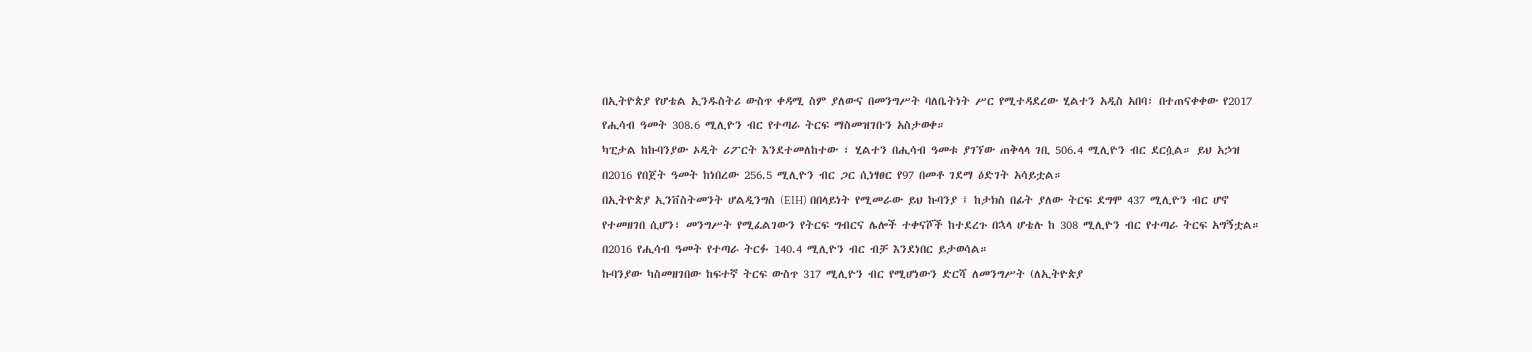በኢትዮጵያ የሆቴል ኢንዱስትሪ ውስጥ ቀዳሚ ስም ያለውና በመንግሥት ባለቤትነት ሥር የሚተዳደረው ሂልተን አዲስ አበባ፣ በተጠናቀቀው የ2017 የሒሳብ ዓመት 308.6 ሚሊዮን ብር የተጣራ ትርፍ ማስመዝገቡን አስታወቀ።
ካፒታል ከኩባንያው ኦዲት ሪፖርት እንደተመለከተው ፣ ሂልተን በሒሳብ ዓመቱ ያገኘው ጠቅላላ ገቢ 506.4 ሚሊዮን ብር ደርሷል። ይህ አኃዝ በ2016 የበጀት ዓመት ከነበረው 256.5 ሚሊዮን ብር ጋር ሲነፃፀር የ97 በመቶ ገደማ ዕድገት አሳይቷል።
በኢትዮጵያ ኢንቨስትመንት ሆልዲንግስ (EIH) በበላይነት የሚመራው ይህ ኩባንያ ፤ ከታክስ በፊት ያለው ትርፍ ደግሞ 437 ሚሊዮን ብር ሆኖ የተመዘገበ ሲሆን፣ መንግሥት የሚፈልገውን የትርፍ ግብርና ሌሎች ተቀናሾች ከተደረጉ በኋላ ሆቴሉ ከ 308 ሚሊዮን ብር የተጣራ ትርፍ አግኝቷል። በ2016 የሒሳብ ዓመት የተጣራ ትርፉ 140.4 ሚሊዮን ብር ብቻ እንደነበር ይታወሳል።
ኩባንያው ካስመዘገበው ከፍተኛ ትርፍ ውስጥ 317 ሚሊዮን ብር የሚሆነውን ድርሻ ለመንግሥት (ለኢትዮጵያ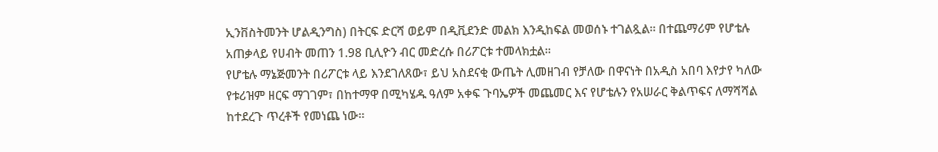ኢንቨስትመንት ሆልዲንግስ) በትርፍ ድርሻ ወይም በዲቪደንድ መልክ እንዲከፍል መወሰኑ ተገልጿል። በተጨማሪም የሆቴሉ አጠቃላይ የሀብት መጠን 1.98 ቢሊዮን ብር መድረሱ በሪፖርቱ ተመላክቷል።
የሆቴሉ ማኔጅመንት በሪፖርቱ ላይ እንደገለጸው፣ ይህ አስደናቂ ውጤት ሊመዘገብ የቻለው በዋናነት በአዲስ አበባ እየታየ ካለው የቱሪዝም ዘርፍ ማገገም፣ በከተማዋ በሚካሄዱ ዓለም አቀፍ ጉባኤዎች መጨመር እና የሆቴሉን የአሠራር ቅልጥፍና ለማሻሻል ከተደረጉ ጥረቶች የመነጨ ነው።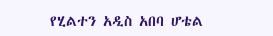የሂልተን አዲስ አበባ ሆቴል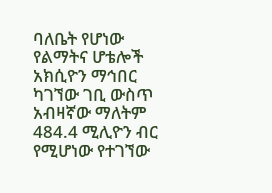ባለቤት የሆነው የልማትና ሆቴሎች አክሲዮን ማኅበር ካገኘው ገቢ ውስጥ አብዛኛው ማለትም 484.4 ሚሊዮን ብር የሚሆነው የተገኘው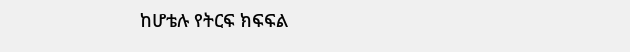ከሆቴሉ የትርፍ ክፍፍል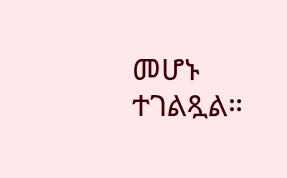መሆኑ ተገልጿል።